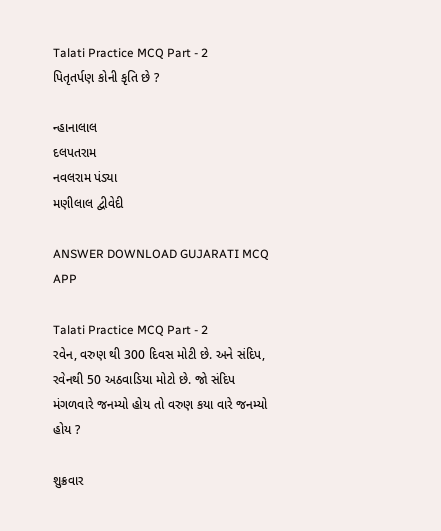Talati Practice MCQ Part - 2
પિતૃતર્પણ કોની કૃતિ છે ?

ન્હાનાલાલ
દલપતરામ
નવલરામ પંડ્યા
મણીલાલ દ્વીવેદી

ANSWER DOWNLOAD GUJARATI MCQ APP

Talati Practice MCQ Part - 2
રવેન, વરુણ થી 300 દિવસ મોટી છે. અને સંદિપ, રવેનથી 50 અઠવાડિયા મોટો છે. જો સંદિપ મંગળવારે જનમ્યો હોય તો વરુણ કયા વારે જનમ્યો હોય ?

શુક્રવાર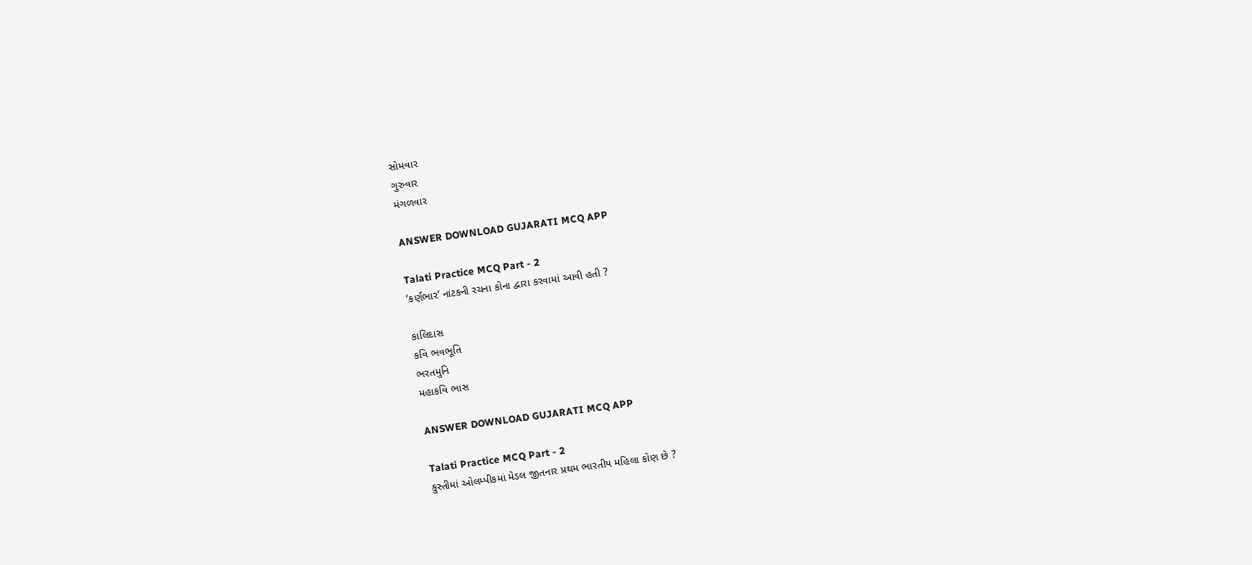સોમવાર
ગુરુવાર
મંગળવાર

ANSWER DOWNLOAD GUJARATI MCQ APP

Talati Practice MCQ Part - 2
‘કર્ણભાર’ નાટકની રચના કોના દ્વારા કરવામાં આવી હતી ?

કાલિદાસ
કવિ ભવભૂતિ
ભરતમુનિ
મહાકવિ ભાસ

ANSWER DOWNLOAD GUJARATI MCQ APP

Talati Practice MCQ Part - 2
કુસ્તીમાં ઓલમ્પીકમાં મેડલ જીતનાર પ્રથમ ભારતીય મહિલા કોણ છે ?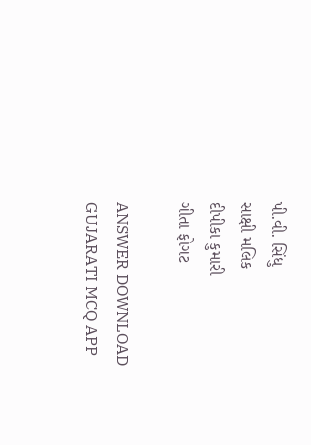પી.વી. સિંધુ
સાક્ષી મલિક
દીપીકા કુમારી
ગીતા ફોગટ

ANSWER DOWNLOAD GUJARATI MCQ APP